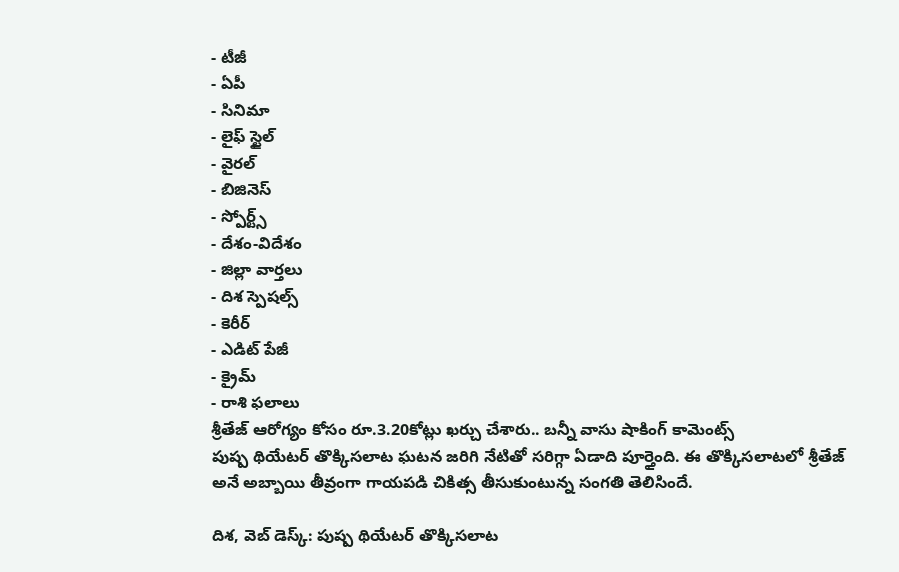- టీజీ
- ఏపీ
- సినిమా
- లైఫ్ స్టైల్
- వైరల్
- బిజినెస్
- స్పోర్ట్స్
- దేశం-విదేశం
- జిల్లా వార్తలు
- దిశ స్పెషల్స్
- కెరీర్
- ఎడిట్ పేజీ
- క్రైమ్
- రాశి ఫలాలు
శ్రీతేజ్ ఆరోగ్యం కోసం రూ.3.20కోట్లు ఖర్చు చేశారు.. బన్నీ వాసు షాకింగ్ కామెంట్స్
పుష్ప థియేటర్ తొక్కిసలాట ఘటన జరిగి నేటితో సరిగ్గా ఏడాది పూర్తైంది. ఈ తొక్కిసలాటలో శ్రీతేజ్ అనే అబ్బాయి తీవ్రంగా గాయపడి చికిత్స తీసుకుంటున్న సంగతి తెలిసిందే.

దిశ, వెబ్ డెస్క్: పుష్ప థియేటర్ తొక్కిసలాట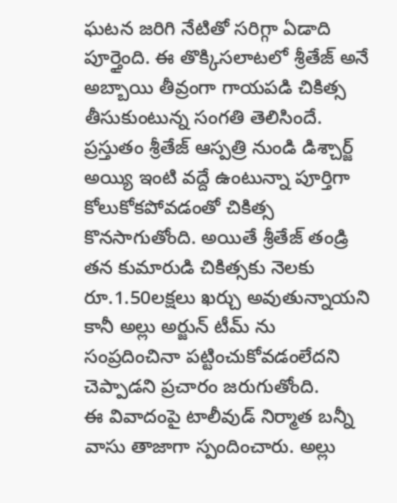ఘటన జరిగి నేటితో సరిగ్గా ఏడాది పూర్తైంది. ఈ తొక్కిసలాటలో శ్రీతేజ్ అనే అబ్బాయి తీవ్రంగా గాయపడి చికిత్స తీసుకుంటున్న సంగతి తెలిసిందే. ప్రస్తుతం శ్రీతేజ్ ఆస్పత్రి నుండి డిశ్చార్జ్ అయ్యి ఇంటి వద్దే ఉంటున్నా పూర్తిగా కోలుకోకపోవడంతో చికిత్స కొనసాగుతోంది. అయితే శ్రీతేజ్ తండ్రి తన కుమారుడి చికిత్సకు నెలకు రూ.1.50లక్షలు ఖర్చు అవుతున్నాయని కానీ అల్లు అర్జున్ టీమ్ ను సంప్రదించినా పట్టించుకోవడంలేదని చెప్పాడని ప్రచారం జరుగుతోంది.
ఈ వివాదంపై టాలీవుడ్ నిర్మాత బన్నీ వాసు తాజాగా స్పందించారు. అల్లు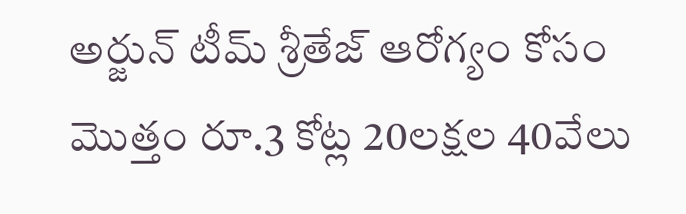అర్జున్ టీమ్ శ్రీతేజ్ ఆరోగ్యం కోసం మొత్తం రూ.3 కోట్ల 20లక్షల 40వేలు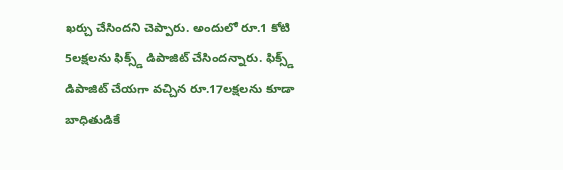ఖర్చు చేసిందని చెప్పారు. అందులో రూ.1 కోటి 5లక్షలను ఫిక్స్డ్ డిపాజిట్ చేసిందన్నారు. ఫిక్స్డ్ డిపాజిట్ చేయగా వచ్చిన రూ.17లక్షలను కూడా బాధితుడికే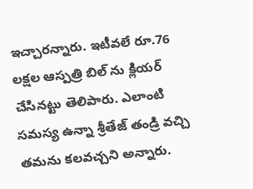ఇచ్చారన్నారు. ఇటీవలే రూ.76 లక్షల ఆస్పత్రి బిల్ ను క్లియర్ చేసినట్టు తెలిపారు. ఎలాంటి సమస్య ఉన్నా శ్రీతేజ్ తండ్రి వచ్చి తమను కలవచ్చని అన్నారు.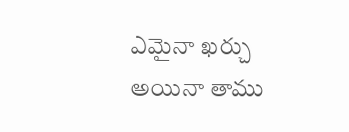ఎమైనా ఖర్చు అయినా తాము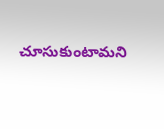చూసుకుంటామని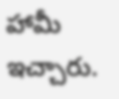హామీ ఇచ్చారు.